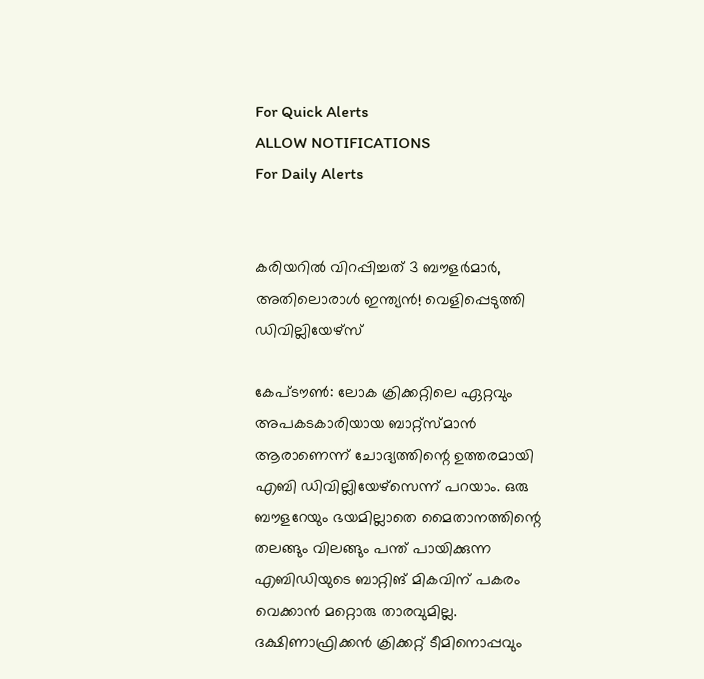For Quick Alerts
ALLOW NOTIFICATIONS
For Daily Alerts


കരിയറില്‍ വിറപ്പിച്ചത് 3 ബൗളര്‍മാര്‍, അതിലൊരാള്‍ ഇന്ത്യന്‍! വെളിപ്പെടുത്തി ഡിവില്ലിയേഴ്‌സ്

കേപ്ടൗണ്‍: ലോക ക്രിക്കറ്റിലെ ഏറ്റവും അപകടകാരിയായ ബാറ്റ്‌സ്മാന്‍ ആരാണെന്ന് ചോദ്യത്തിന്റെ ഉത്തരമായി എബി ഡിവില്ലിയേഴ്‌സെന്ന് പറയാം. ഒരു ബൗളറേയും ഭയമില്ലാതെ മൈതാനത്തിന്റെ തലങ്ങും വിലങ്ങും പന്ത് പായിക്കുന്ന എബിഡിയുടെ ബാറ്റിങ് മികവിന് പകരം വെക്കാന്‍ മറ്റൊരു താരവുമില്ല. ദക്ഷിണാഫ്രിക്കന്‍ ക്രിക്കറ്റ് ടീമിനൊപ്പവും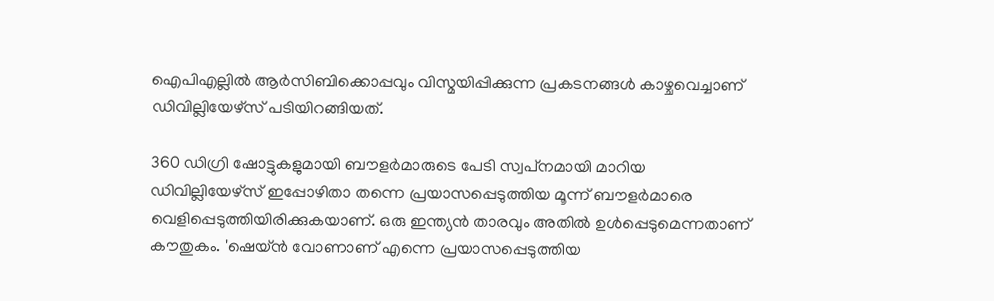ഐപിഎല്ലില്‍ ആര്‍സിബിക്കൊപ്പവും വിസ്മയിപ്പിക്കുന്ന പ്രകടനങ്ങള്‍ കാഴ്ചവെച്ചാണ് ഡിവില്ലിയേഴ്‌സ് പടിയിറങ്ങിയത്.

360 ഡിഗ്രി ഷോട്ടുകളുമായി ബൗളര്‍മാരുടെ പേടി സ്വപ്‌നമായി മാറിയ ഡിവില്ലിയേഴ്‌സ് ഇപ്പോഴിതാ തന്നെ പ്രയാസപ്പെടുത്തിയ മൂന്ന് ബൗളര്‍മാരെ വെളിപ്പെടുത്തിയിരിക്കുകയാണ്. ഒരു ഇന്ത്യന്‍ താരവും അതില്‍ ഉള്‍പ്പെടുമെന്നതാണ് കൗതുകം. 'ഷെയ്ന്‍ വോണാണ് എന്നെ പ്രയാസപ്പെടുത്തിയ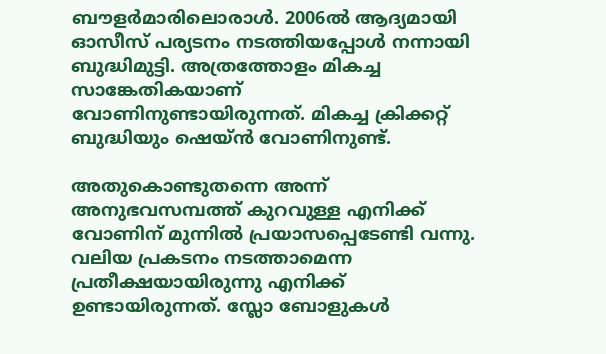ബൗളര്‍മാരിലൊരാള്‍. 2006ല്‍ ആദ്യമായി ഓസീസ് പര്യടനം നടത്തിയപ്പോള്‍ നന്നായി ബുദ്ധിമുട്ടി. അത്രത്തോളം മികച്ച സാങ്കേതികയാണ് വോണിനുണ്ടായിരുന്നത്. മികച്ച ക്രിക്കറ്റ് ബുദ്ധിയും ഷെയ്ന്‍ വോണിനുണ്ട്.

അതുകൊണ്ടുതന്നെ അന്ന് അനുഭവസമ്പത്ത് കുറവുള്ള എനിക്ക് വോണിന് മുന്നില്‍ പ്രയാസപ്പെടേണ്ടി വന്നു. വലിയ പ്രകടനം നടത്താമെന്ന പ്രതീക്ഷയായിരുന്നു എനിക്ക് ഉണ്ടായിരുന്നത്. സ്ലോ ബോളുകള്‍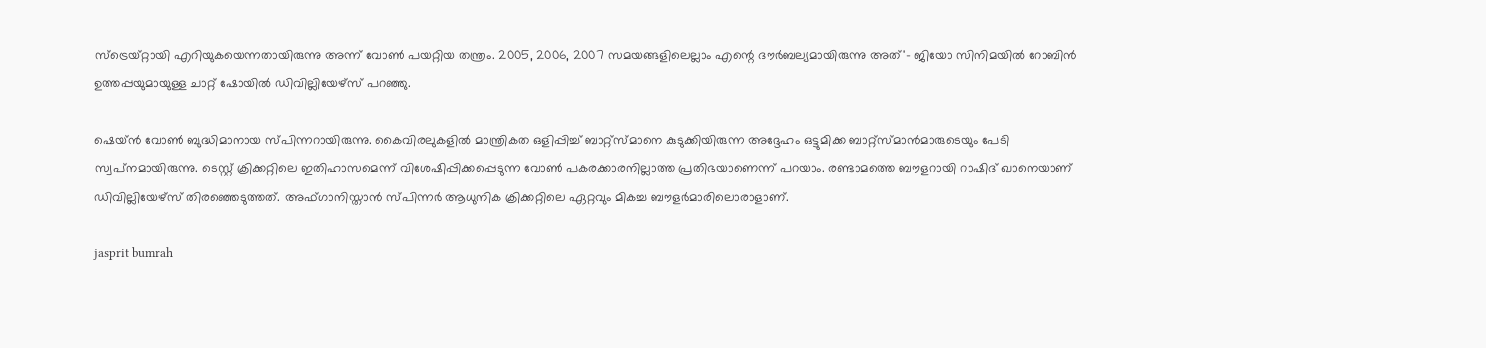സ്‌ട്രെയ്റ്റായി എറിയുകയെന്നതായിരുന്നു അന്ന് വോണ്‍ പയറ്റിയ തന്ത്രം. 2005, 2006, 2007 സമയങ്ങളിലെല്ലാം എന്റെ ദൗര്‍ബല്യമായിരുന്നു അത്'- ജിയോ സിനിമയില്‍ റോബിന്‍ ഉത്തപ്പയുമായുള്ള ചാറ്റ് ഷോയില്‍ ഡിവില്ലിയേഴ്‌സ് പറഞ്ഞു.

ഷെയ്ന്‍ വോണ്‍ ബുദ്ധിമാനായ സ്പിന്നറായിരുന്നു. കൈവിരലുകളില്‍ മാന്ത്രികത ഒളിപ്പിച്ച് ബാറ്റ്‌സ്മാനെ കുടുക്കിയിരുന്ന അദ്ദേഹം ഒട്ടുമിക്ക ബാറ്റ്‌സ്മാന്‍മാരുടെയും പേടി സ്വപ്‌നമായിരുന്നു. ടെസ്റ്റ് ക്രിക്കറ്റിലെ ഇതിഹാസമെന്ന് വിശേഷിപ്പിക്കപ്പെടുന്ന വോണ്‍ പകരക്കാരനില്ലാത്ത പ്രതിഭയാണെന്ന് പറയാം. രണ്ടാമത്തെ ബൗളറായി റാഷിദ് ഖാനെയാണ് ഡിവില്ലിയേഴ്‌സ് തിരഞ്ഞെടുത്തത്. അഫ്ഗാനിസ്താന്‍ സ്പിന്നര്‍ ആധുനിക ക്രിക്കറ്റിലെ ഏറ്റവും മികച്ച ബൗളര്‍മാരിലൊരാളാണ്.

jasprit bumrah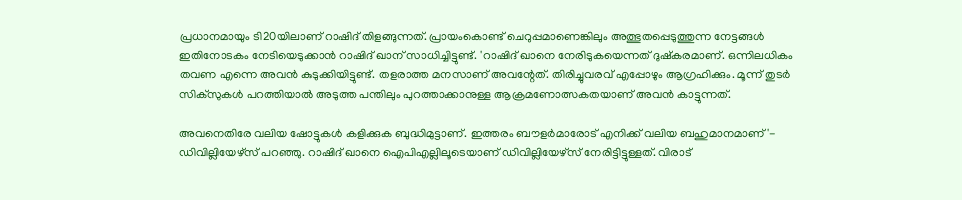പ്രധാനമായും ടി20യിലാണ് റാഷിദ് തിളങ്ങുന്നത്. പ്രായംകൊണ്ട് ചെറുപ്പമാണെങ്കിലും അത്ഭുതപ്പെടുത്തുന്ന നേട്ടങ്ങള്‍ ഇതിനോടകം നേടിയെടുക്കാന്‍ റാഷിദ് ഖാന് സാധിച്ചിട്ടുണ്ട്. 'റാഷിദ് ഖാനെ നേരിടുകയെന്നത് ദുഷ്‌കരമാണ്. ഒന്നിലധികം തവണ എന്നെ അവന്‍ കുടുക്കിയിട്ടുണ്ട്. തളരാത്ത മനസാണ് അവന്റേത്. തിരിച്ചുവരവ് എപ്പോഴും ആഗ്രഹിക്കും. മൂന്ന് തുടര്‍ സിക്‌സുകള്‍ പറത്തിയാല്‍ അടുത്ത പന്തിലും പുറത്താക്കാനുള്ള ആക്രമണോത്സകതയാണ് അവന്‍ കാട്ടുന്നത്.

അവനെതിരേ വലിയ ഷോട്ടുകള്‍ കളിക്കുക ബുദ്ധിമുട്ടാണ്. ഇത്തരം ബൗളര്‍മാരോട് എനിക്ക് വലിയ ബഹുമാനമാണ്'- ഡിവില്ലിയേഴ്‌സ് പറഞ്ഞു. റാഷിദ് ഖാനെ ഐപിഎല്ലിലൂടെയാണ് ഡിവില്ലിയേഴ്‌സ് നേരിട്ടിട്ടുള്ളത്. വിരാട്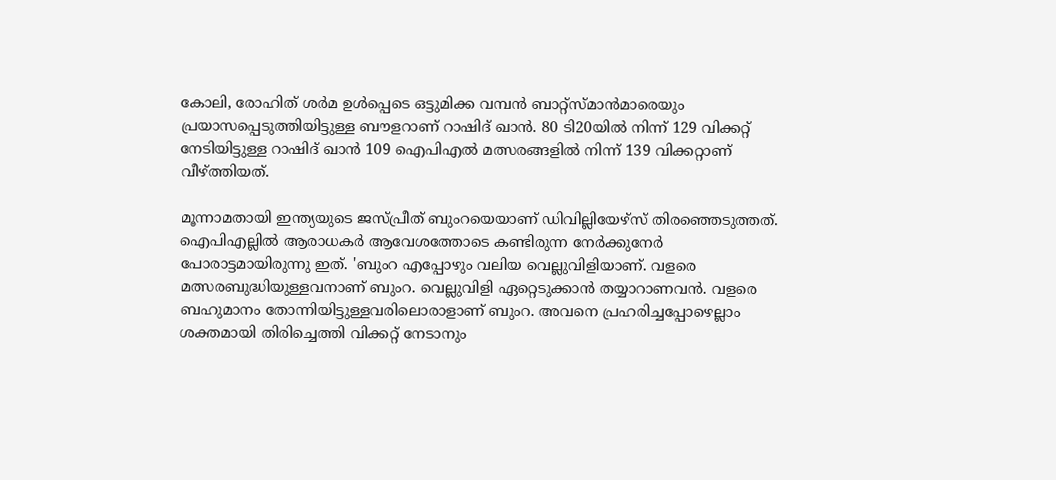കോലി, രോഹിത് ശര്‍മ ഉള്‍പ്പെടെ ഒട്ടുമിക്ക വമ്പന്‍ ബാറ്റ്‌സ്മാന്‍മാരെയും പ്രയാസപ്പെടുത്തിയിട്ടുള്ള ബൗളറാണ് റാഷിദ് ഖാന്‍. 80 ടി20യില്‍ നിന്ന് 129 വിക്കറ്റ് നേടിയിട്ടുള്ള റാഷിദ് ഖാന്‍ 109 ഐപിഎല്‍ മത്സരങ്ങളില്‍ നിന്ന് 139 വിക്കറ്റാണ് വീഴ്ത്തിയത്.

മൂന്നാമതായി ഇന്ത്യയുടെ ജസ്പ്രീത് ബുംറയെയാണ് ഡിവില്ലിയേഴ്‌സ് തിരഞ്ഞെടുത്തത്. ഐപിഎല്ലില്‍ ആരാധകര്‍ ആവേശത്തോടെ കണ്ടിരുന്ന നേര്‍ക്കുനേര്‍ പോരാട്ടമായിരുന്നു ഇത്. 'ബുംറ എപ്പോഴും വലിയ വെല്ലുവിളിയാണ്. വളരെ മത്സരബുദ്ധിയുള്ളവനാണ് ബുംറ. വെല്ലുവിളി ഏറ്റെടുക്കാന്‍ തയ്യാറാണവന്‍. വളരെ ബഹുമാനം തോന്നിയിട്ടുള്ളവരിലൊരാളാണ് ബുംറ. അവനെ പ്രഹരിച്ചപ്പോഴെല്ലാം ശക്തമായി തിരിച്ചെത്തി വിക്കറ്റ് നേടാനും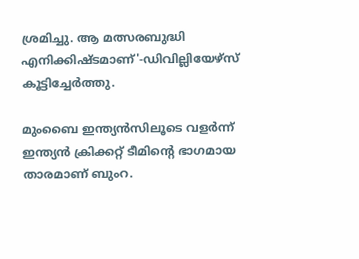ശ്രമിച്ചു. ആ മത്സരബുദ്ധി എനിക്കിഷ്ടമാണ്'-ഡിവില്ലിയേഴ്‌സ് കൂട്ടിച്ചേര്‍ത്തു.

മുംബൈ ഇന്ത്യന്‍സിലൂടെ വളര്‍ന്ന് ഇന്ത്യന്‍ ക്രിക്കറ്റ് ടീമിന്റെ ഭാഗമായ താരമാണ് ബുംറ.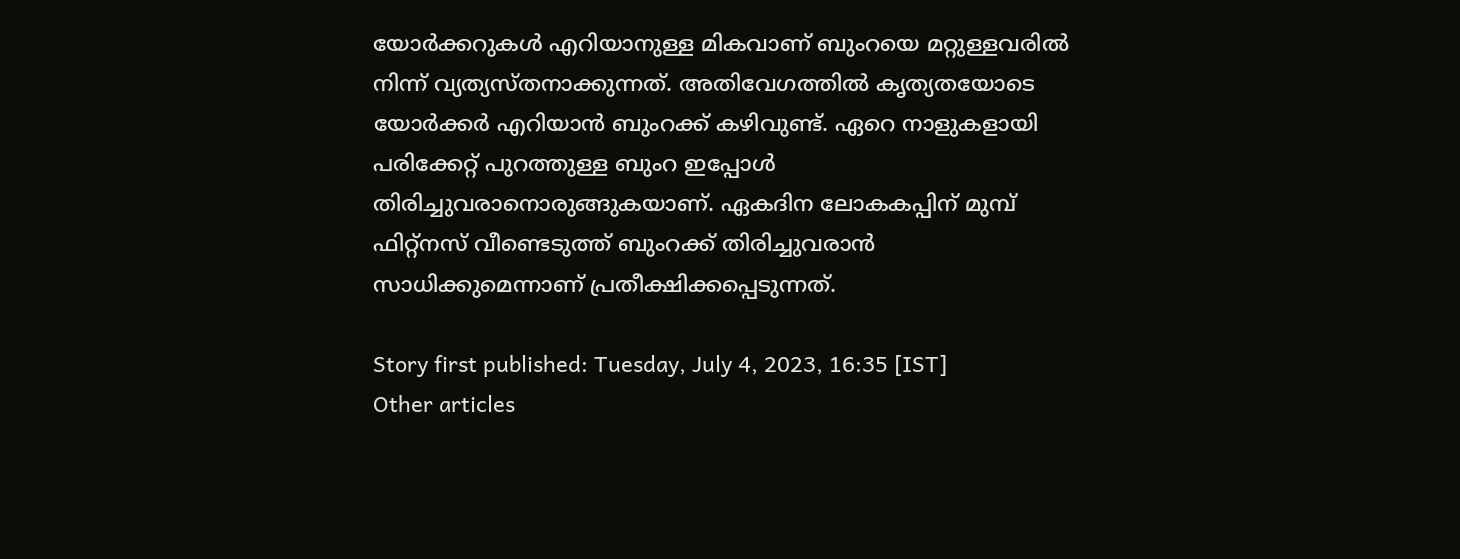യോര്‍ക്കറുകള്‍ എറിയാനുള്ള മികവാണ് ബുംറയെ മറ്റുള്ളവരില്‍ നിന്ന് വ്യത്യസ്തനാക്കുന്നത്. അതിവേഗത്തില്‍ കൃത്യതയോടെ യോര്‍ക്കര്‍ എറിയാന്‍ ബുംറക്ക് കഴിവുണ്ട്. ഏറെ നാളുകളായി പരിക്കേറ്റ് പുറത്തുള്ള ബുംറ ഇപ്പോള്‍ തിരിച്ചുവരാനൊരുങ്ങുകയാണ്. ഏകദിന ലോകകപ്പിന് മുമ്പ് ഫിറ്റ്‌നസ് വീണ്ടെടുത്ത് ബുംറക്ക് തിരിച്ചുവരാന്‍ സാധിക്കുമെന്നാണ് പ്രതീക്ഷിക്കപ്പെടുന്നത്.

Story first published: Tuesday, July 4, 2023, 16:35 [IST]
Other articles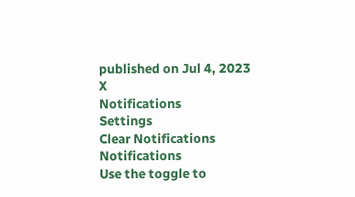published on Jul 4, 2023
X
Notifications
Settings
Clear Notifications
Notifications
Use the toggle to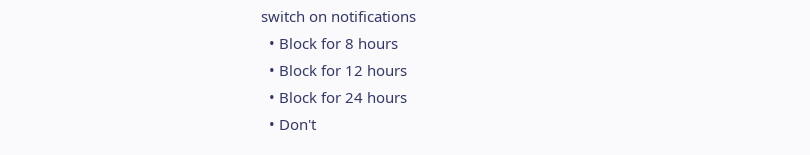switch on notifications
  • Block for 8 hours
  • Block for 12 hours
  • Block for 24 hours
  • Don't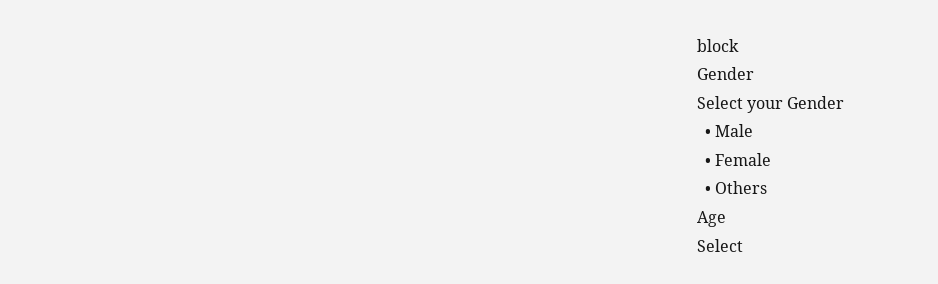block
Gender
Select your Gender
  • Male
  • Female
  • Others
Age
Select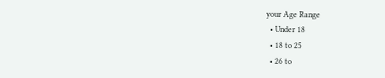your Age Range
  • Under 18
  • 18 to 25
  • 26 to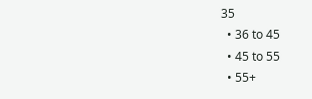35
  • 36 to 45
  • 45 to 55
  • 55+